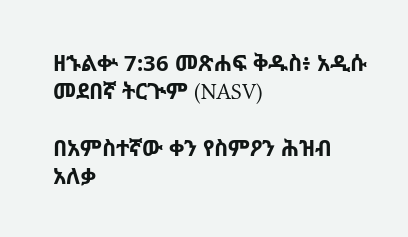ዘኁልቍ 7:36 መጽሐፍ ቅዱስ፥ አዲሱ መደበኛ ትርጒም (NASV)

በአምስተኛው ቀን የስምዖን ሕዝብ አለቃ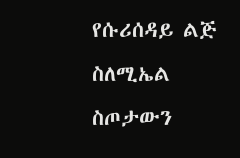የሱሪሰዳይ ልጅ ስለሚኤል ስጦታውን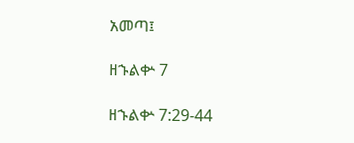አመጣ፤

ዘኁልቍ 7

ዘኁልቍ 7:29-44